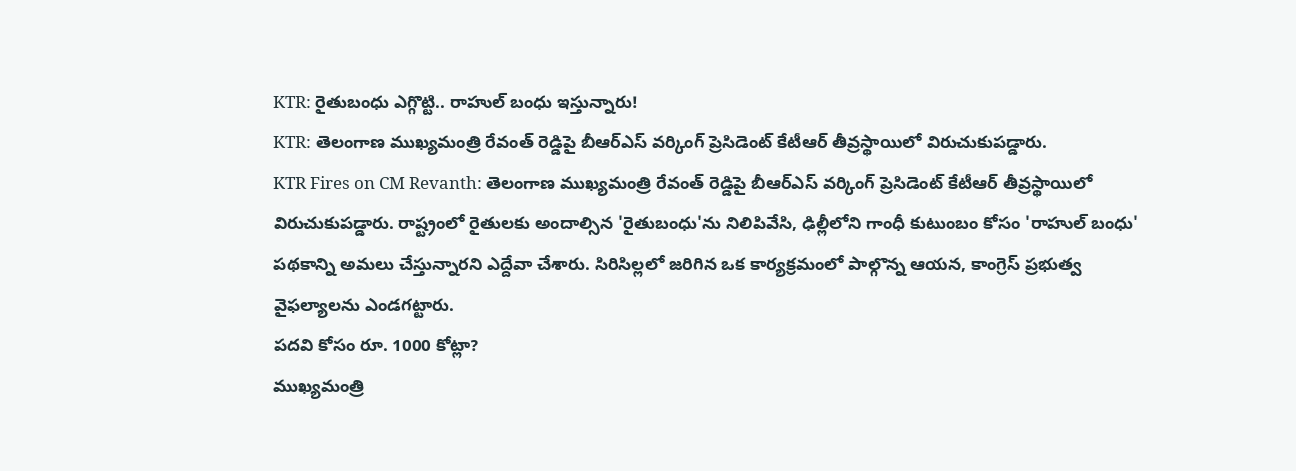KTR: రైతుబంధు ఎగ్గొట్టి.. రాహుల్ బంధు ఇస్తున్నారు!
KTR: తెలంగాణ ముఖ్యమంత్రి రేవంత్ రెడ్డిపై బీఆర్ఎస్ వర్కింగ్ ప్రెసిడెంట్ కేటీఆర్ తీవ్రస్థాయిలో విరుచుకుపడ్డారు.
KTR Fires on CM Revanth: తెలంగాణ ముఖ్యమంత్రి రేవంత్ రెడ్డిపై బీఆర్ఎస్ వర్కింగ్ ప్రెసిడెంట్ కేటీఆర్ తీవ్రస్థాయిలో విరుచుకుపడ్డారు. రాష్ట్రంలో రైతులకు అందాల్సిన 'రైతుబంధు'ను నిలిపివేసి, ఢిల్లీలోని గాంధీ కుటుంబం కోసం 'రాహుల్ బంధు' పథకాన్ని అమలు చేస్తున్నారని ఎద్దేవా చేశారు. సిరిసిల్లలో జరిగిన ఒక కార్యక్రమంలో పాల్గొన్న ఆయన, కాంగ్రెస్ ప్రభుత్వ వైఫల్యాలను ఎండగట్టారు.
పదవి కోసం రూ. 1000 కోట్లా?
ముఖ్యమంత్రి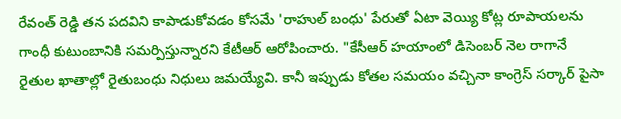రేవంత్ రెడ్డి తన పదవిని కాపాడుకోవడం కోసమే 'రాహుల్ బంధు' పేరుతో ఏటా వెయ్యి కోట్ల రూపాయలను గాంధీ కుటుంబానికి సమర్పిస్తున్నారని కేటీఆర్ ఆరోపించారు. "కేసీఆర్ హయాంలో డిసెంబర్ నెల రాగానే రైతుల ఖాతాల్లో రైతుబంధు నిధులు జమయ్యేవి. కానీ ఇప్పుడు కోతల సమయం వచ్చినా కాంగ్రెస్ సర్కార్ పైసా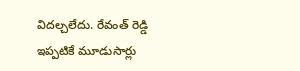విదల్చలేదు. రేవంత్ రెడ్డి ఇప్పటికే మూడుసార్లు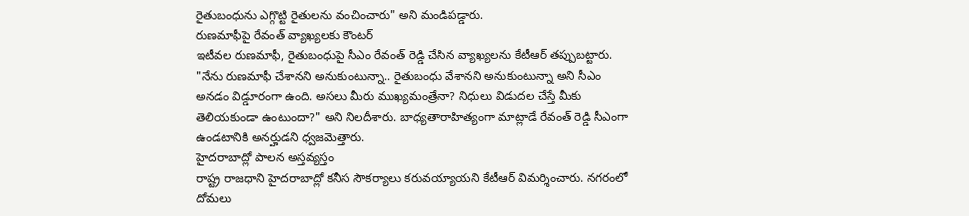రైతుబంధును ఎగ్గొట్టి రైతులను వంచించారు" అని మండిపడ్డారు.
రుణమాఫీపై రేవంత్ వ్యాఖ్యలకు కౌంటర్
ఇటీవల రుణమాఫీ, రైతుబంధుపై సీఎం రేవంత్ రెడ్డి చేసిన వ్యాఖ్యలను కేటీఆర్ తప్పుబట్టారు. "నేను రుణమాఫీ చేశానని అనుకుంటున్నా.. రైతుబంధు వేశానని అనుకుంటున్నా అని సీఎం అనడం విడ్డూరంగా ఉంది. అసలు మీరు ముఖ్యమంత్రేనా? నిధులు విడుదల చేస్తే మీకు తెలియకుండా ఉంటుందా?" అని నిలదీశారు. బాధ్యతారాహిత్యంగా మాట్లాడే రేవంత్ రెడ్డి సీఎంగా ఉండటానికి అనర్హుడని ధ్వజమెత్తారు.
హైదరాబాద్లో పాలన అస్తవ్యస్తం
రాష్ట్ర రాజధాని హైదరాబాద్లో కనీస సౌకర్యాలు కరువయ్యాయని కేటీఆర్ విమర్శించారు. నగరంలో దోమలు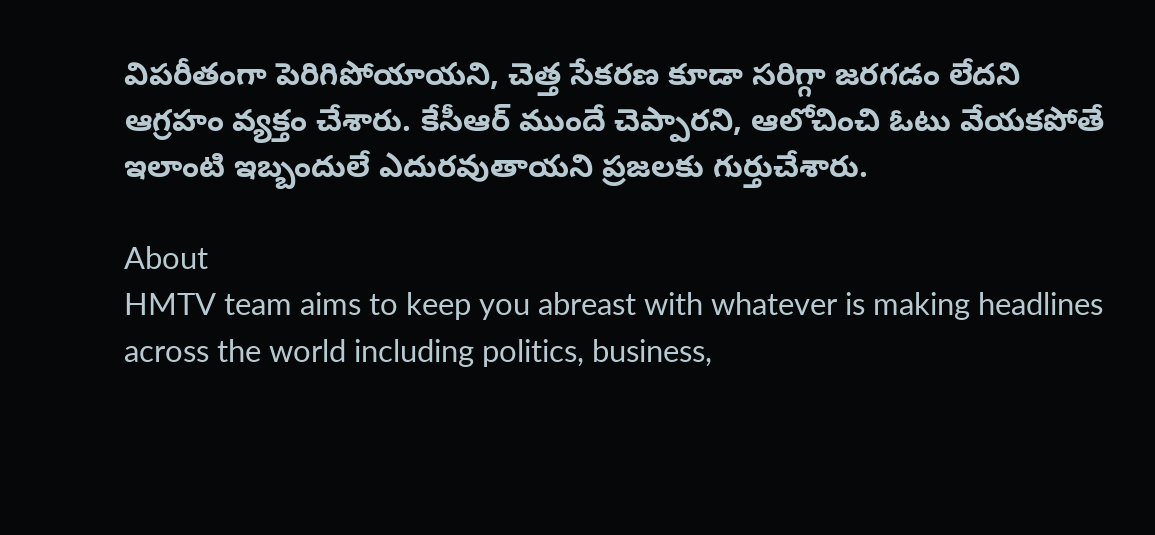విపరీతంగా పెరిగిపోయాయని, చెత్త సేకరణ కూడా సరిగ్గా జరగడం లేదని ఆగ్రహం వ్యక్తం చేశారు. కేసీఆర్ ముందే చెప్పారని, ఆలోచించి ఓటు వేయకపోతే ఇలాంటి ఇబ్బందులే ఎదురవుతాయని ప్రజలకు గుర్తుచేశారు.

About
HMTV team aims to keep you abreast with whatever is making headlines across the world including politics, business,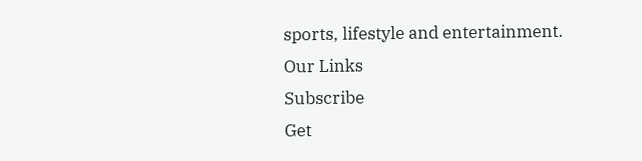sports, lifestyle and entertainment.
Our Links
Subscribe
Get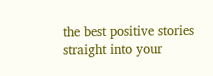the best positive stories straight into your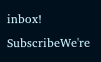inbox!
SubscribeWe're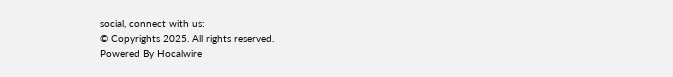social, connect with us:
© Copyrights 2025. All rights reserved.
Powered By Hocalwire